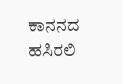ಕಾನನದ ಹಸಿರಲಿ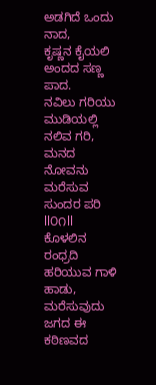ಅಡಗಿದೆ ಒಂದು ನಾದ,
ಕೃಷ್ಣನ ಕೈಯಲಿ ಅಂದದ ಸಣ್ಣ ಪಾದ.
ನವಿಲು ಗರಿಯು ಮುಡಿಯಲ್ಲಿ ನಲಿವ ಗರಿ,
ಮನದ ನೋವನು ಮರೆಸುವ ಸುಂದರ ಪರಿ ll೦೧ll
ಕೊಳಲಿನ ರಂಧ್ರದಿ ಹರಿಯುವ ಗಾಳಿ ಹಾಡು,
ಮರೆಸುವುದು ಜಗದ ಈ ಕಠಿಣವದ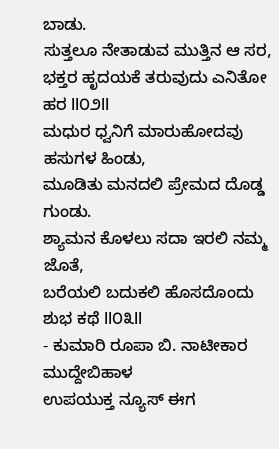ಬಾಡು.
ಸುತ್ತಲೂ ನೇತಾಡುವ ಮುತ್ತಿನ ಆ ಸರ,
ಭಕ್ತರ ಹೃದಯಕೆ ತರುವುದು ಎನಿತೋ ಹರ ll೦೨ll
ಮಧುರ ಧ್ವನಿಗೆ ಮಾರುಹೋದವು ಹಸುಗಳ ಹಿಂಡು,
ಮೂಡಿತು ಮನದಲಿ ಪ್ರೇಮದ ದೊಡ್ಡ ಗುಂಡು.
ಶ್ಯಾಮನ ಕೊಳಲು ಸದಾ ಇರಲಿ ನಮ್ಮ ಜೊತೆ,
ಬರೆಯಲಿ ಬದುಕಲಿ ಹೊಸದೊಂದು ಶುಭ ಕಥೆ ll೦೩ll
- ಕುಮಾರಿ ರೂಪಾ ಬಿ. ನಾಟೀಕಾರ ಮುದ್ದೇಬಿಹಾಳ
ಉಪಯುಕ್ತ ನ್ಯೂಸ್ ಈಗ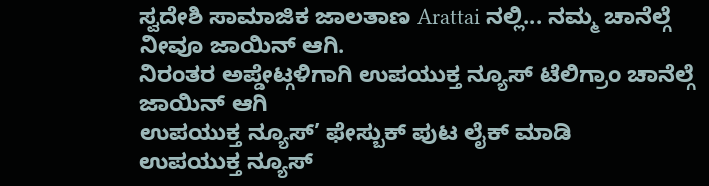ಸ್ವದೇಶಿ ಸಾಮಾಜಿಕ ಜಾಲತಾಣ Arattai ನಲ್ಲಿ... ನಮ್ಮ ಚಾನೆಲ್ಗೆ ನೀವೂ ಜಾಯಿನ್ ಆಗಿ.
ನಿರಂತರ ಅಪ್ಡೇಟ್ಗಳಿಗಾಗಿ ಉಪಯುಕ್ತ ನ್ಯೂಸ್ ಟೆಲಿಗ್ರಾಂ ಚಾನೆಲ್ಗೆ ಜಾಯಿನ್ ಆಗಿ
ಉಪಯುಕ್ತ ನ್ಯೂಸ್’ ಫೇಸ್ಬುಕ್ ಪುಟ ಲೈಕ್ ಮಾಡಿ
ಉಪಯುಕ್ತ ನ್ಯೂಸ್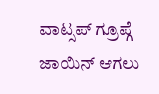ವಾಟ್ಸಪ್ ಗ್ರೂಪ್ಗೆ ಜಾಯಿನ್ ಆಗಲು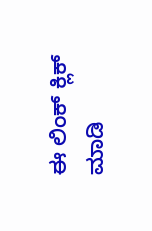ಈ ಲಿಂಕ್ ಕ್ಲಿಕ್ ಮಾಡಿ